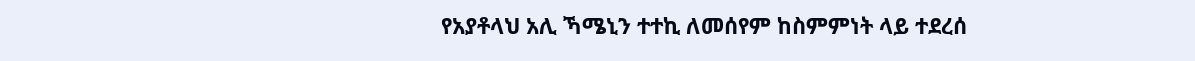የአያቶላህ አሊ ኻሜኒን ተተኪ ለመሰየም ከስምምነት ላይ ተደረሰ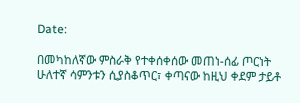Date:

በመካከለኛው ምስራቅ የተቀሰቀሰው መጠነ-ሰፊ ጦርነት ሁለተኛ ሳምንቱን ሲያስቆጥር፣ ቀጣናው ከዚህ ቀደም ታይቶ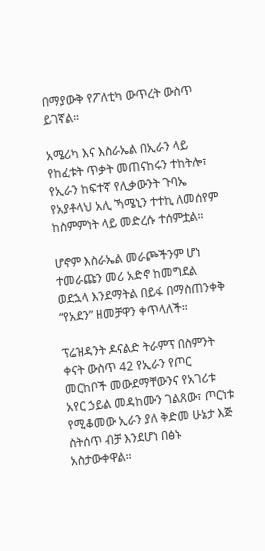በማያውቅ የፖለቲካ ውጥረት ውስጥ ይገኛል።

አሜሪካ እና እስራኤል በኢራን ላይ የከፈቱት ጥቃት መጠናከሩን ተከትሎ፣ የኢራን ከፍተኛ የሊቃውንት ጉባኤ የአያቶላህ አሊ ኻሜኒን ተተኪ ለመሰየም ከስምምነት ላይ መድረሱ ተሰምቷል።

ሆኖም እስራኤል መራጮችንም ሆነ ተመራጩን መሪ አድኖ ከመግደል ወደኋላ እንደማትል በይፋ በማስጠንቀቅ “የአደን” ዘመቻዋን ቀጥላለች።

ፕሬዝዳንት ዶናልድ ትራምፕ በስምንት ቀናት ውስጥ 42 የኢራን የጦር መርከቦች መውደማቸውንና የአገሪቱ አየር ኃይል መዳከሙን ገልጸው፣ ጦርነቱ የሚቆመው ኢራን ያለ ቅድመ ሁኔታ እጅ ስትሰጥ ብቻ እንደሆነ በፅኑ አስታውቀዋል።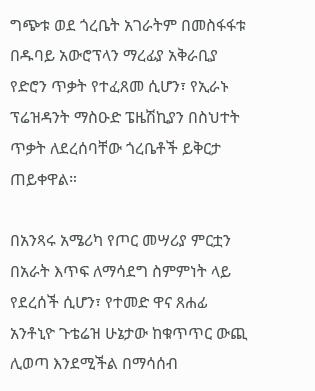ግጭቱ ወደ ጎረቤት አገራትም በመስፋፋቱ በዱባይ አውሮፕላን ማረፊያ አቅራቢያ የድሮን ጥቃት የተፈጸመ ሲሆን፣ የኢራኑ ፕሬዝዳንት ማስዑድ ፔዜሽኪያን በስህተት ጥቃት ለደረሰባቸው ጎረቤቶች ይቅርታ ጠይቀዋል።

በአንጻሩ አሜሪካ የጦር መሣሪያ ምርቷን በአራት እጥፍ ለማሳደግ ስምምነት ላይ የደረሰች ሲሆን፣ የተመድ ዋና ጸሐፊ አንቶኒዮ ጉቴሬዝ ሁኔታው ከቁጥጥር ውጪ ሊወጣ እንደሚችል በማሳሰብ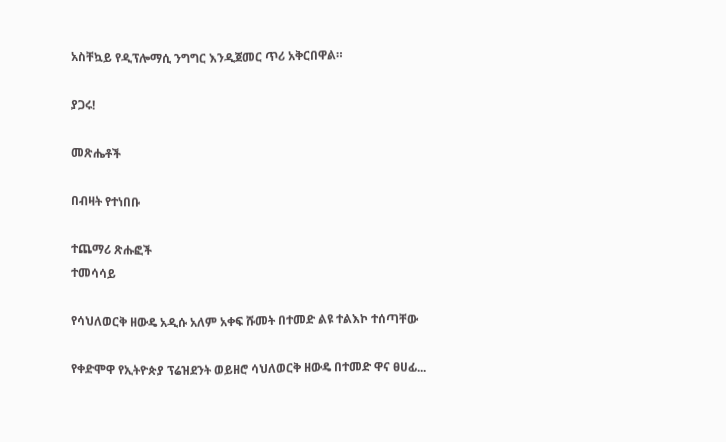አስቸኳይ የዲፕሎማሲ ንግግር እንዲጀመር ጥሪ አቅርበዋል።

ያጋሩ!

መጽሔቶች

በብዛት የተነበቡ

ተጨማሪ ጽሑፎች
ተመሳሳይ

የሳህለወርቅ ዘውዴ አዲሱ አለም አቀፍ ሹመት በተመድ ልዩ ተልእኮ ተሰጣቸው

የቀድሞዋ የኢትዮጵያ ፕሬዝደንት ወይዘሮ ሳህለወርቅ ዘውዴ በተመድ ዋና ፀሀፊ...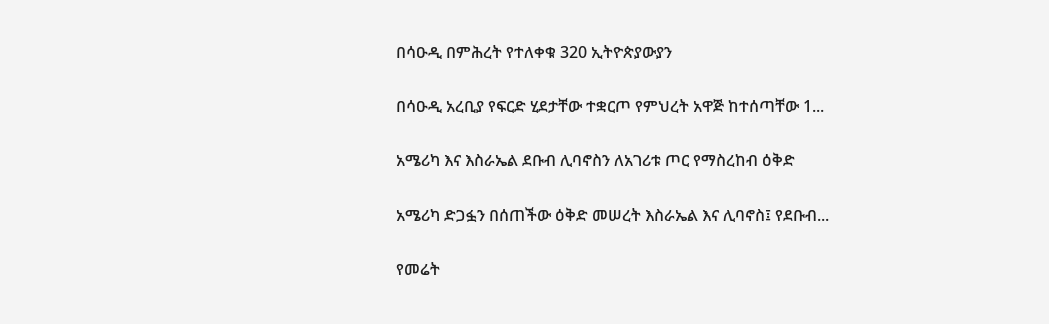በሳዑዲ በምሕረት የተለቀቁ 320 ኢትዮጵያውያን

በሳዑዲ አረቢያ የፍርድ ሂደታቸው ተቋርጦ የምህረት አዋጅ ከተሰጣቸው 1...

አሜሪካ እና እስራኤል ደቡብ ሊባኖስን ለአገሪቱ ጦር የማስረከብ ዕቅድ

አሜሪካ ድጋፏን በሰጠችው ዕቅድ መሠረት እስራኤል እና ሊባኖስ፤ የደቡብ...

የመሬት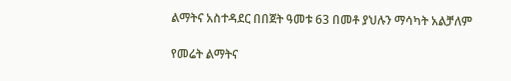ልማትና አስተዳደር በበጀት ዓመቱ 63 በመቶ ያህሉን ማሳካት አልቻለም

የመሬት ልማትና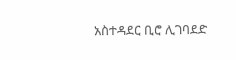አስተዳደር ቢሮ ሊገባደድ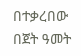በተቃረበው በጀት ዓመት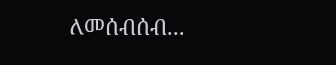ለመሰብሰብ...